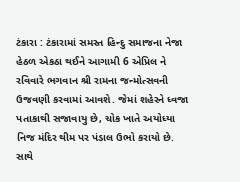ટંકારા : ટંકારામાં સમસ્ત હિન્દુ સમાજના નેજા હેઠળ એકઠા થઈને આગામી 6 એપ્રિલ ને રવિવારે ભગવાન શ્રી રામના જન્મોત્સવની ઉજવણી કરવામાં આવશે. જેમાં શહેરને ધ્વજા પતાકાથી સજાવાયુ છે, ચોક ખાતે અયોધ્યા નિજ મંદિર થીમ પર પંડાલ ઉભો કરાયો છે. સાથે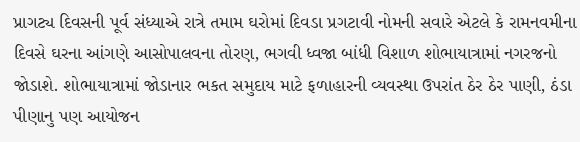પ્રાગટ્ય દિવસની પૂર્વ સંધ્યાએ રાત્રે તમામ ઘરોમાં દિવડા પ્રગટાવી નોમની સવારે એટલે કે રામનવમીના દિવસે ઘરના આંગણે આસોપાલવના તોરણ, ભગવી ધ્વજા બાંધી વિશાળ શોભાયાત્રામાં નગરજનો જોડાશે. શોભાયાત્રામાં જોડાનાર ભકત સમુદાય માટે ફળાહારની વ્યવસ્થા ઉપરાંત ઠેર ઠેર પાણી, ઠંડા પીણાનુ પણ આયોજન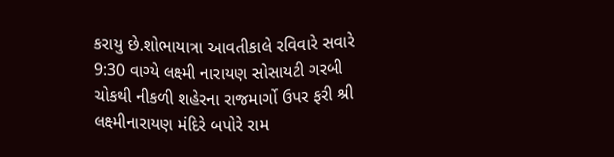કરાયુ છે.શોભાયાત્રા આવતીકાલે રવિવારે સવારે 9:30 વાગ્યે લક્ષ્મી નારાયણ સોસાયટી ગરબી ચોકથી નીકળી શહેરના રાજમાર્ગો ઉપર ફરી શ્રી લક્ષ્મીનારાયણ મંદિરે બપોરે રામ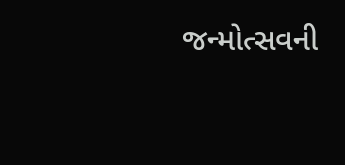જન્મોત્સવની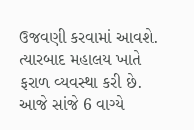ઉજવણી કરવામાં આવશે. ત્યારબાદ મહાલય ખાતે ફરાળ વ્યવસ્થા કરી છે. આજે સાંજે 6 વાગ્યે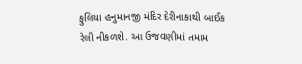ફુલિયા હનુમાનજી મંદિર દેરીનાકાથી બાઈક રેલી નીકળશે. આ ઉજવણીમાં તમામ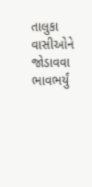તાલુકા વાસીઓને જોડાવવા ભાવભર્યું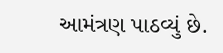આમંત્રણ પાઠવ્યું છે.